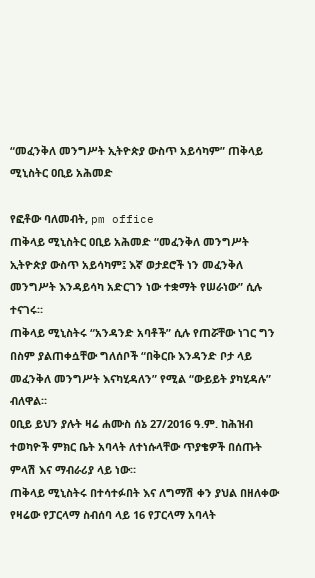“መፈንቅለ መንግሥት ኢትዮጵያ ውስጥ አይሳካም” ጠቅላይ ሚኒስትር ዐቢይ አሕመድ

የፎቶው ባለመብት, pm office
ጠቅላይ ሚኒስትር ዐቢይ አሕመድ “መፈንቅለ መንግሥት ኢትዮጵያ ውስጥ አይሳካም፤ እኛ ወታደሮች ነን መፈንቅለ መንግሥት እንዳይሳካ አድርገን ነው ተቋማት የሠራነው” ሲሉ ተናገሩ።
ጠቅላይ ሚኒስትሩ “አንዳንድ አባቶች” ሲሉ የጠሯቸው ነገር ግን በስም ያልጠቀሷቸው ግለሰቦች “በቅርቡ እንዳንድ ቦታ ላይ መፈንቅለ መንግሥት እናካሂዳለን” የሚል “ውይይት ያካሂዳሉ” ብለዋል።
ዐቢይ ይህን ያሉት ዛሬ ሐሙስ ሰኔ 27/2016 ዓ.ም. ከሕዝብ ተወካዮች ምክር ቤት አባላት ለተነሱላቸው ጥያቄዎች በሰጡት ምላሽ እና ማብራሪያ ላይ ነው።
ጠቅላይ ሚኒስትሩ በተሳተፉበት እና ለግማሽ ቀን ያህል በዘለቀው የዛሬው የፓርላማ ስብሰባ ላይ 16 የፓርላማ አባላት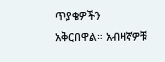ጥያቄዎችን አቅርበዋል። አብዛኛዎቹ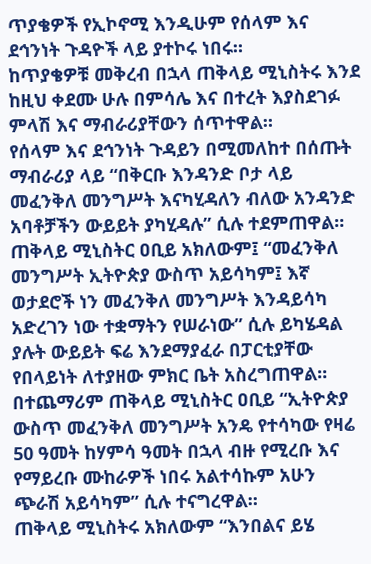ጥያቄዎች የኢኮኖሚ እንዲሁም የሰላም እና ደኅንነት ጉዳዮች ላይ ያተኮሩ ነበሩ።
ከጥያቄዎቹ መቅረብ በኋላ ጠቅላይ ሚኒስትሩ እንደ ከዚህ ቀደሙ ሁሉ በምሳሌ እና በተረት እያስደገፉ ምላሽ እና ማብራሪያቸውን ሰጥተዋል።
የሰላም እና ደኅንነት ጉዳይን በሚመለከተ በሰጡት ማብራሪያ ላይ “በቅርቡ እንዳንድ ቦታ ላይ መፈንቅለ መንግሥት እናካሂዳለን ብለው አንዳንድ አባቶቻችን ውይይት ያካሂዳሉ” ሲሉ ተደምጠዋል።
ጠቅላይ ሚኒስትር ዐቢይ አክለውም፤ “መፈንቅለ መንግሥት ኢትዮጵያ ውስጥ አይሳካም፤ እኛ ወታደሮች ነን መፈንቅለ መንግሥት እንዳይሳካ አድረገን ነው ተቋማትን የሠራነው” ሲሉ ይካሄዳል ያሉት ውይይት ፍሬ እንደማያፈራ በፓርቲያቸው የበላይነት ለተያዘው ምክር ቤት አስረግጠዋል።
በተጨማሪም ጠቅላይ ሚኒስትር ዐቢይ “ኢትዮጵያ ውስጥ መፈንቅለ መንግሥት አንዴ የተሳካው የዛሬ 50 ዓመት ከሃምሳ ዓመት በኋላ ብዙ የሚረቡ እና የማይረቡ ሙከራዎች ነበሩ አልተሳኩም አሁን ጭራሽ አይሳካም” ሲሉ ተናግረዋል።
ጠቅላይ ሚኒስትሩ አክለውም “እንበልና ይሄ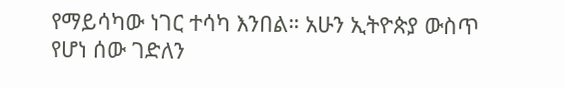የማይሳካው ነገር ተሳካ እንበል። አሁን ኢትዮጵያ ውስጥ የሆነ ሰው ገድለን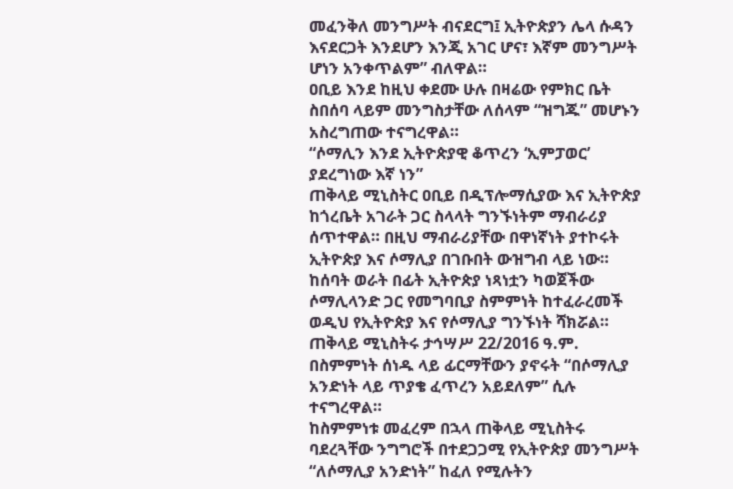መፈንቅለ መንግሥት ብናደርግ፤ ኢትዮጵያን ሌላ ሱዳን እናደርጋት እንደሆን እንጂ አገር ሆና፣ እኛም መንግሥት ሆነን አንቀጥልም” ብለዋል።
ዐቢይ እንደ ከዚህ ቀደሙ ሁሉ በዛሬው የምክር ቤት ስበሰባ ላይም መንግስታቸው ለሰላም “ዝግጁ” መሆኑን አስረግጠው ተናግረዋል።
“ሶማሊን እንደ ኢትዮጵያዊ ቆጥረን ‘ኢምፓወር’ ያደረግነው እኛ ነን”
ጠቅላይ ሚኒስትር ዐቢይ በዲፕሎማሲያው እና ኢትዮጵያ ከጎረቤት አገራት ጋር ስላላት ግንኙነትም ማብራሪያ ሰጥተዋል። በዚህ ማብራሪያቸው በዋነኛነት ያተኮሩት ኢትዮጵያ እና ሶማሊያ በገቡበት ውዝግብ ላይ ነው።
ከሰባት ወራት በፊት ኢትዮጵያ ነጻነቷን ካወጀችው ሶማሊላንድ ጋር የመግባቢያ ስምምነት ከተፈራረመች ወዲህ የኢትዮጵያ እና የሶማሊያ ግንኙነት ሻክሯል።
ጠቅላይ ሚኒስትሩ ታኅሣሥ 22/2016 ዓ.ም. በስምምነት ሰነዱ ላይ ፊርማቸውን ያኖሩት “በሶማሊያ አንድነት ላይ ጥያቄ ፈጥረን አይደለም” ሲሉ ተናግረዋል።
ከስምምነቱ መፈረም በኋላ ጠቅላይ ሚኒስትሩ ባደረጓቸው ንግግሮች በተደጋጋሚ የኢትዮጵያ መንግሥት “ለሶማሊያ አንድነት” ከፈለ የሚሉትን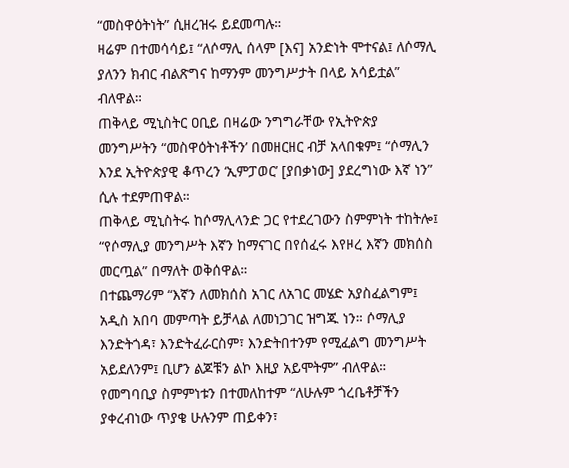“መስዋዕትነት” ሲዘረዝሩ ይደመጣሉ።
ዛሬም በተመሳሳይ፤ “ለሶማሊ ሰላም [እና] አንድነት ሞተናል፤ ለሶማሊ ያለንን ክብር ብልጽግና ከማንም መንግሥታት በላይ አሳይቷል” ብለዋል።
ጠቅላይ ሚኒስትር ዐቢይ በዛሬው ንግግራቸው የኢትዮጵያ መንግሥትን “መስዋዕትነቶችን’ በመዘርዘር ብቻ አላበቁም፤ “ሶማሊን እንደ ኢትዮጵያዊ ቆጥረን ‘ኢምፓወር’ [ያበቃነው] ያደረግነው እኛ ነን” ሲሉ ተደምጠዋል።
ጠቅላይ ሚኒስትሩ ከሶማሊላንድ ጋር የተደረገውን ስምምነት ተከትሎ፤ “የሶማሊያ መንግሥት እኛን ከማናገር በየሰፈሩ እየዞረ እኛን መክሰስ መርጧል” በማለት ወቅሰዋል።
በተጨማሪም “እኛን ለመክሰስ አገር ለአገር መሄድ አያስፈልግም፤ አዲስ አበባ መምጣት ይቻላል ለመነጋገር ዝግጁ ነን። ሶማሊያ እንድትጎዳ፣ እንድትፈራርስም፣ እንድትበተንም የሚፈልግ መንግሥት አይደለንም፤ ቢሆን ልጆቹን ልኮ እዚያ አይሞትም” ብለዋል።
የመግባቢያ ስምምነቱን በተመለከተም “ለሁሉም ጎረቤቶቻችን ያቀረብነው ጥያቄ ሁሉንም ጠይቀን፣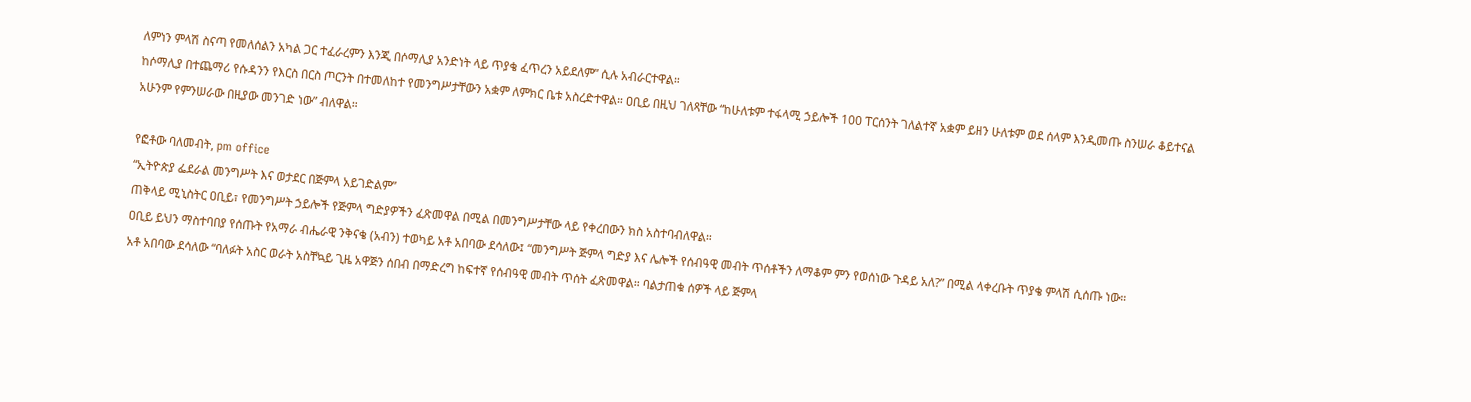ለምነን ምላሽ ስናጣ የመለሰልን አካል ጋር ተፈራረምን እንጂ በሶማሊያ አንድነት ላይ ጥያቄ ፈጥረን አይደለም” ሲሉ አብራርተዋል።
ከሶማሊያ በተጨማሪ የሱዳንን የእርስ በርስ ጦርንት በተመለከተ የመንግሥታቸውን አቋም ለምክር ቤቱ አስረድተዋል። ዐቢይ በዚህ ገለጻቸው “ከሁለቱም ተፋላሚ ኃይሎች 100 ፐርሰንት ገለልተኛ አቋም ይዘን ሁለቱም ወደ ሰላም እንዲመጡ ስንሠራ ቆይተናል አሁንም የምንሠራው በዚያው መንገድ ነው” ብለዋል።

የፎቶው ባለመብት, pm office
“ኢትዮጵያ ፌደራል መንግሥት እና ወታደር በጅምላ አይገድልም”
ጠቅላይ ሚኒስትር ዐቢይ፣ የመንግሥት ኃይሎች የጅምላ ግድያዎችን ፈጽመዋል በሚል በመንግሥታቸው ላይ የቀረበውን ክስ አስተባብለዋል።
ዐቢይ ይህን ማስተባበያ የሰጡት የአማራ ብሔራዊ ንቅናቄ (አብን) ተወካይ አቶ አበባው ደሳለው፤ “መንግሥት ጅምላ ግድያ እና ሌሎች የሰብዓዊ መብት ጥሰቶችን ለማቆም ምን የወሰነው ጉዳይ አለ?” በሚል ላቀረቡት ጥያቄ ምላሽ ሲሰጡ ነው።
አቶ አበባው ደሳለው “ባለፉት አስር ወራት አስቸኳይ ጊዜ አዋጅን ሰበብ በማድረግ ከፍተኛ የሰብዓዊ መብት ጥሰት ፈጽመዋል። ባልታጠቁ ሰዎች ላይ ጅምላ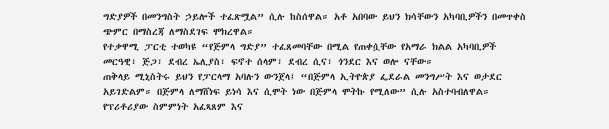ግድያዎች በመንግስት ኃይሎች ተፈጽሟል” ሲሉ ከስሰዋል። አቶ አበባው ይህን ክሳቸውን አካባቢዎችን በመጥቀስ ጭምር በማስረጃ ለማስደገፍ ሞክረዋል።
የተቃዋሚ ፓርቲ ተወካዩ “የጅምላ ግድያ” ተፈጸመባቸው በሚል የጠቀሷቸው የአማራ ክልል አካባቢዎች መርዓዊ፣ ጅጋ፣ ደብረ ኤሊያስ፣ ፍኖተ ሰላም፣ ደብረ ሲና፣ ጎንደር እና ወሎ ናቸው።
ጠቅላይ ሚኒስትሩ ይህን የፓርላማ አባሉን ውንጀላ፤ “በጅምላ ኢትዮጵያ ፌደራል መንግሥት እና ወታደር አይገድልም። በጅምላ ለማሸነፍ ይነሳ እና ሲሞት ነው በጅምላ ሞትኩ የሚለው” ሲሉ አስተባብለዋል።
የፕሪቶሪያው ስምምነት አፈጻጸም እና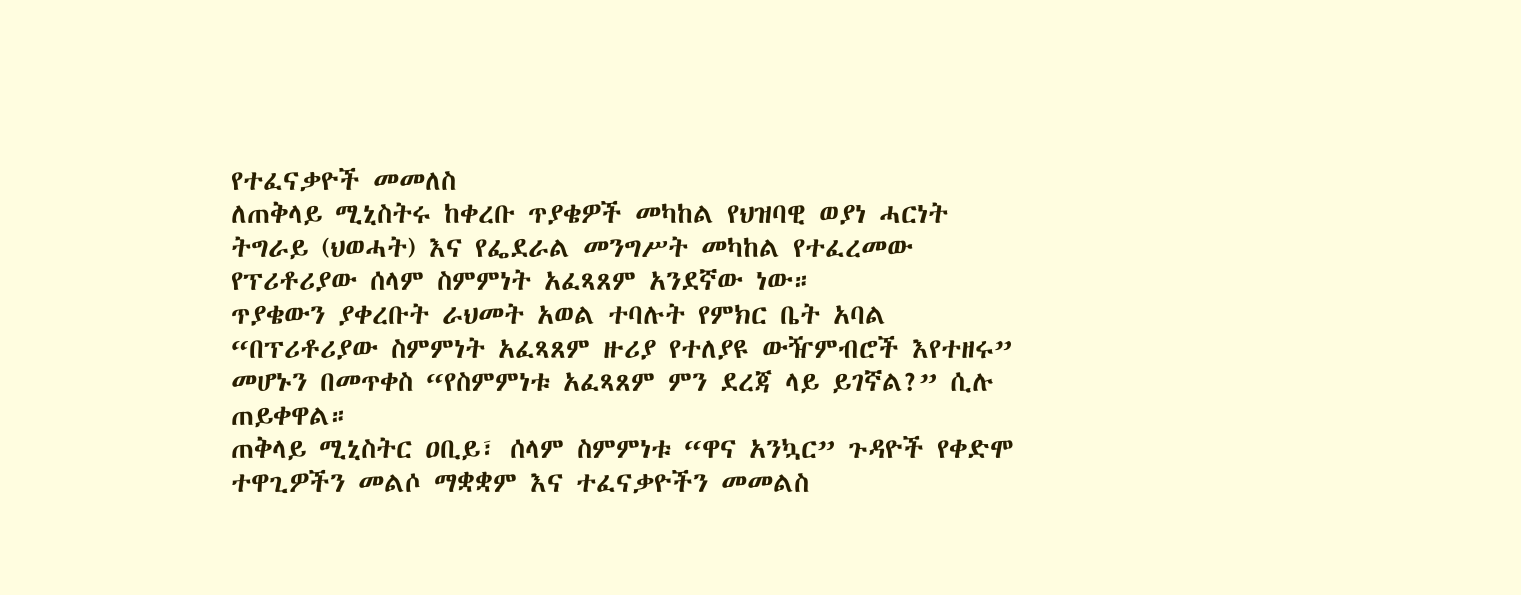የተፈናቃዮች መመለስ
ለጠቅላይ ሚኒስትሩ ከቀረቡ ጥያቄዎች መካከል የህዝባዊ ወያነ ሓርነት ትግራይ (ህወሓት) እና የፌደራል መንግሥት መካከል የተፈረመው የፕሪቶሪያው ሰላም ስምምነት አፈጻጸም አንደኛው ነው።
ጥያቄውን ያቀረቡት ራህመት አወል ተባሉት የምክር ቤት አባል “በፕሪቶሪያው ስምምነት አፈጻጸም ዙሪያ የተለያዩ ውዥምብሮች እየተዘሩ” መሆኑን በመጥቀስ “የስምምነቱ አፈጻጸም ምን ደረጃ ላይ ይገኛል?” ሲሉ ጠይቀዋል።
ጠቅላይ ሚኒስትር ዐቢይ፣ ሰላም ስምምነቱ “ዋና አንኳር” ጉዳዮች የቀድሞ ተዋጊዎችን መልሶ ማቋቋም እና ተፈናቃዮችን መመልስ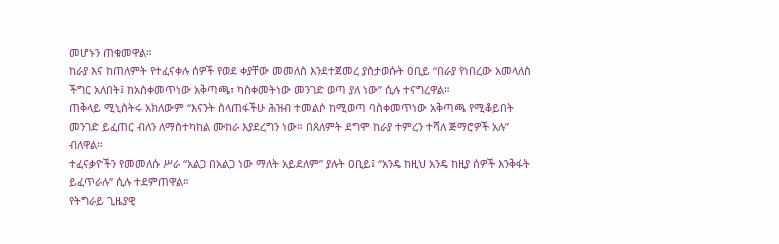መሆኑን ጠቁመዋል።
ከራያ እና ከጠለምት የተፈናቀሉ ሰዎች የወደ ቀያቸው መመለስ እንደተጀመረ ያስታወሱት ዐቢይ “በራያ የነበረው አመላለስ ችግር አለበት፤ ከአስቀመጥነው አቅጣጫ፣ ካስቀመትነው መንገድ ወጣ ያለ ነው” ሲሉ ተናግረዋል።
ጠቅላይ ሚኒስትሩ አክለውም “እናንት ስላጠፋችሁ ሕዝብ ተመልሶ ከሚወጣ ባስቀመጥነው አቅጣጫ የሚቆይበት መንገድ ይፈጠር ብለን ለማስተካከል ሙከራ እያደረግን ነው። በጸለምት ደግሞ ከራያ ተምረን ተሻለ ጅማሮዎች አሉ” ብለዋል።
ተፈናቃዮችን የመመለሱ ሥራ “አልጋ በአልጋ ነው ማለት አይደለም” ያሉት ዐቢይ፤ “አንዴ ከዚህ አንዴ ከዚያ ሰዎች እንቅፋት ይፈጥራሉ” ሲሉ ተደምጠዋል።
የትግራይ ጊዜያዊ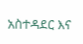አስተዳደር እና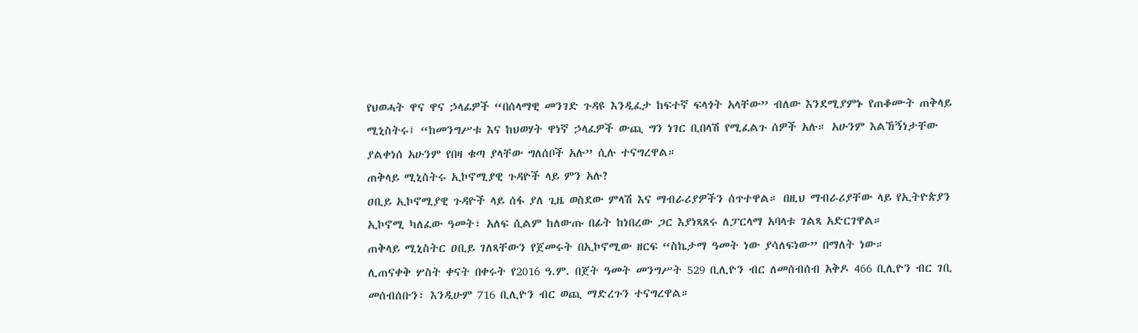የህወሓት ዋና ዋና ኃላፊዎች “በሰላማዊ መንገድ ጉዳዩ እንዲፈታ ከፍተኛ ፍላጎት አላቸው” ብለው እንደሚያምኑ የጠቆሙት ጠቅላይ ሚኒስትሩ፤ “ከመንግሥቱ እና ከህወሃት ዋነኛ ኃላፈዎች ውጪ ግን ነገር ቢበላሽ የሚፈልጉ ሰዎች አሉ። አሁንም እልኸኝነታቸው ያልቀነሰ አሁንም የበዛ ቁጣ ያላቸው ግለሰቦች አሉ” ሲሉ ተናግረዋል።
ጠቅላይ ሚኒስትሩ ኢኮኖሚያዊ ጉዳዮች ላይ ምን አሉ?
ዐቢይ ኢኮኖሚያዊ ጉዳዮች ላይ ሰፋ ያለ ጊዜ ወስደው ምላሽ እና ማብራሪያዎችን ሰጥተዋል። በዚህ ማብራሪያቸው ላይ የኢትዮጵያን ኢኮኖሚ ካለፈው ዓመት፣ አለፍ ሲልም ከለውጡ በፊት ከነበረው ጋር እያነጻጸሩ ለፓርላማ አባላቱ ገልጻ አድርገዋል።
ጠቅላይ ሚኒስትር ዐቢይ ገለጻቸውን የጀመሩት በኢኮኖሚው ዘርፍ “ስኬታማ ዓመት ነው ያሳለፍነው” በማለት ነው።
ሊጠናቀቅ ሦስት ቀናት በቀሩት የ2016 ዓ.ም. በጀት ዓመት መንግሥት 529 ቢሊዮን ብር ለመሰብሰብ አቅዶ 466 ቢሊዮን ብር ገቢ መሰብሰቡን፣ እንዲሁም 716 ቢሊዮን ብር ወጪ ማድረጉን ተናግረዋል።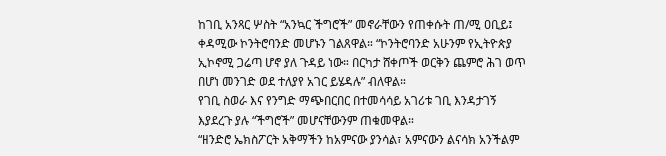ከገቢ አንጻር ሦስት “አንኳር ችግሮች” መኖራቸውን የጠቀሱት ጠ/ሚ ዐቢይ፤ ቀዳሚው ኮንትሮባንድ መሆኑን ገልጸዋል። “ኮንትሮባንድ አሁንም የኢትዮጵያ ኢኮኖሚ ጋሬጣ ሆኖ ያለ ጉዳይ ነው። በርካታ ሸቀጦች ወርቅን ጨምሮ ሕገ ወጥ በሆነ መንገድ ወደ ተለያየ አገር ይሄዳሉ” ብለዋል።
የገቢ ስወራ እና የንግድ ማጭበርበር በተመሳሳይ አገሪቱ ገቢ እንዳታገኝ እያደረጉ ያሉ “ችግሮች” መሆናቸውንም ጠቁመዋል።
“ዘንድሮ ኤክስፖርት አቅማችን ከአምናው ያንሳል፣ አምናውን ልናሳክ አንችልም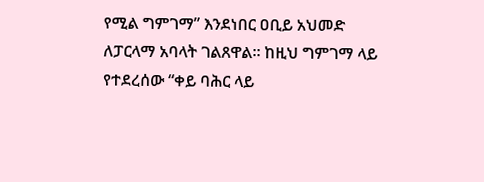የሚል ግምገማ” እንደነበር ዐቢይ አህመድ ለፓርላማ አባላት ገልጸዋል። ከዚህ ግምገማ ላይ የተደረሰው “ቀይ ባሕር ላይ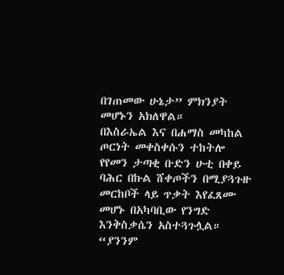በገጠመው ሁኔታ” ምክንያት መሆኑን አክለዋል።
በእስራኤል እና በሐማስ መካከል ጦርነት መቀስቀሱን ተከትሎ የየመን ታጣቂ ቡድን ሁቲ በቀይ ባሕር በኩል ሸቀጦችን በሚያጓጉዙ መርከቦች ላይ ጥቃት እየፈጸሙ መሆኑ በአካባቢው የንግድ እንቅስቃሴን አስተጓጉሏል።
“ያንንም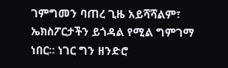ገምግመን ባጠረ ጊዜ አይሻሻልም፣ ኤክስፖርታችን ይጎዳል የሚል ግምገማ ነበር። ነገር ግን ዘንድሮ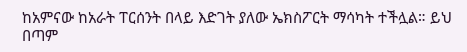ከአምናው ከአራት ፐርሰንት በላይ እድገት ያለው ኤክስፖርት ማሳካት ተችሏል። ይህ በጣም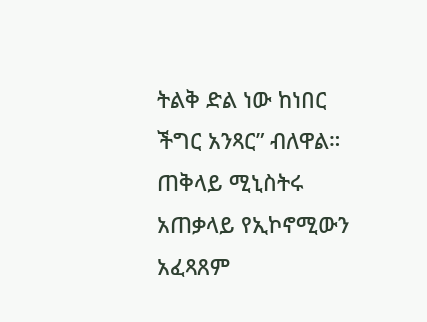ትልቅ ድል ነው ከነበር ችግር አንጻር” ብለዋል።
ጠቅላይ ሚኒስትሩ አጠቃላይ የኢኮኖሚውን አፈጻጸም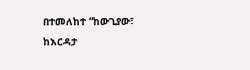በተመለከተ “ከውጊያው፣ ከእርዳታ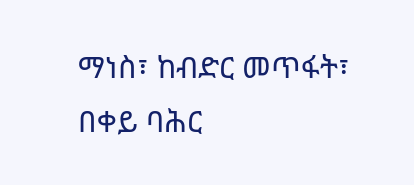ማነስ፣ ከብድር መጥፋት፣ በቀይ ባሕር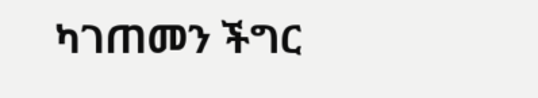ካገጠመን ችግር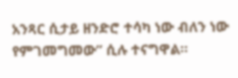አንጻር ሲታይ ዘንድሮ ተሳካ ነው ብለን ነው የምገመግመው” ሲሉ ተናግዋል።